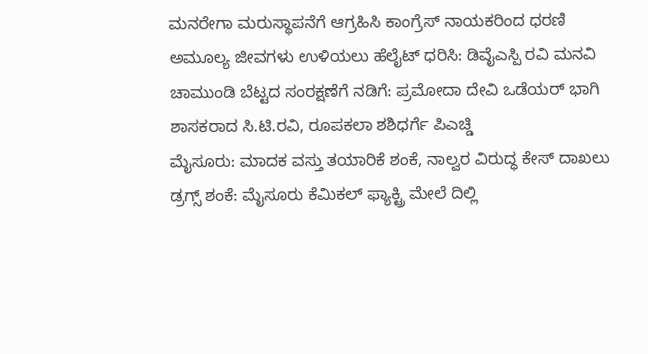ಮನರೇಗಾ ಮರುಸ್ಥಾಪನೆಗೆ ಆಗ್ರಹಿಸಿ ಕಾಂಗ್ರೆಸ್ ನಾಯಕರಿಂದ ಧರಣಿ
ಅಮೂಲ್ಯ ಜೀವಗಳು ಉಳಿಯಲು ಹೆಲೈಟ್ ಧರಿಸಿ: ಡಿವೈಎಸ್ಪಿ ರವಿ ಮನವಿ
ಚಾಮುಂಡಿ ಬೆಟ್ಟದ ಸಂರಕ್ಷಣೆಗೆ ನಡಿಗೆ: ಪ್ರಮೋದಾ ದೇವಿ ಒಡೆಯರ್ ಭಾಗಿ
ಶಾಸಕರಾದ ಸಿ.ಟಿ.ರವಿ, ರೂಪಕಲಾ ಶಶಿಧರ್ಗೆ ಪಿಎಚ್ಡಿ
ಮೈಸೂರು: ಮಾದಕ ವಸ್ತು ತಯಾರಿಕೆ ಶಂಕೆ, ನಾಲ್ವರ ವಿರುದ್ಧ ಕೇಸ್ ದಾಖಲು
ಡ್ರಗ್ಸ್ ಶಂಕೆ: ಮೈಸೂರು ಕೆಮಿಕಲ್ ಫ್ಯಾಕ್ಟ್ರಿ ಮೇಲೆ ದಿಲ್ಲಿ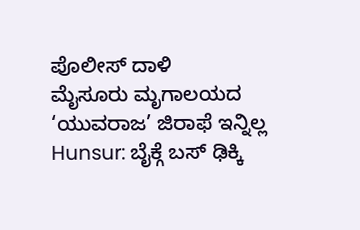ಪೊಲೀಸ್ ದಾಳಿ
ಮೈಸೂರು ಮೃಗಾಲಯದ ‘ಯುವರಾಜ’ ಜಿರಾಫೆ ಇನ್ನಿಲ್ಲ
Hunsur: ಬೈಕ್ಗೆ ಬಸ್ ಢಿಕ್ಕಿ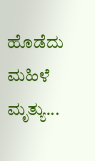ಹೊಡೆದು ಮಹಿಳೆ ಮೃತ್ಯು...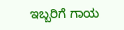ಇಬ್ಬರಿಗೆ ಗಾಯ